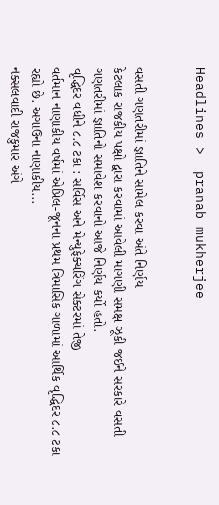Headlines >  pranab mukherjee


વસતી ગણતરીમાં જ્ઞાતિને સામેલ કરવા અંતે નિર્ણય
કેટલાક રાજકીય પક્ષો દ્વારા કરવામાં આવેલી માગણી સમક્ષ ઝૂકી જઈને સરકારે વસતી ગણતરીમાં જ્ઞાતિનો સમાવેશ કરવાનો આજે નિર્ણય કર્યો હતો.
વૃદ્ધિદર વધીને ૮.૮ ટકા : સર્વિસ અને મેન્યુફેક્ચરિંગ સેક્ટરમાં તેજી
વર્તમાન નાણાકીય વર્ષમાં એપ્રિલ-જૂનના પ્રથમ ત્રિમાસિક ગાળામાં આર્થિક વૃદ્ધિદર ૮.૮ ટકા રહ્યો છે. અગાઉના નાણાકીય...
નક્સલવાદી રાજકુમાર અંગે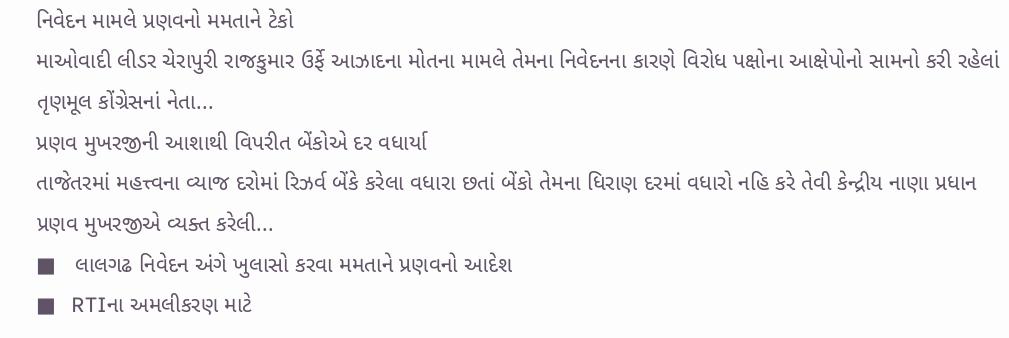નિવેદન મામલે પ્રણવનો મમતાને ટેકો
માઓવાદી લીડર ચેરાપુરી રાજકુમાર ઉર્ફે આઝાદના મોતના મામલે તેમના નિવેદનના કારણે વિરોધ પક્ષોના આક્ષેપોનો સામનો કરી રહેલાં તૃણમૂલ કોંગ્રેસનાં નેતા...
પ્રણવ મુખરજીની આશાથી વિપરીત બેંકોએ દર વધાર્યા
તાજેતરમાં મહત્ત્વના વ્યાજ દરોમાં રિઝર્વ બેંકે કરેલા વધારા છતાં બેંકો તેમના ધિરાણ દરમાં વધારો નહિ કરે તેવી કેન્દ્રીય નાણા પ્રધાન પ્રણવ મુખરજીએ વ્યક્ત કરેલી...
■   લાલગઢ નિવેદન અંગે ખુલાસો કરવા મમતાને પ્રણવનો આદેશ
■   RTIના અમલીકરણ માટે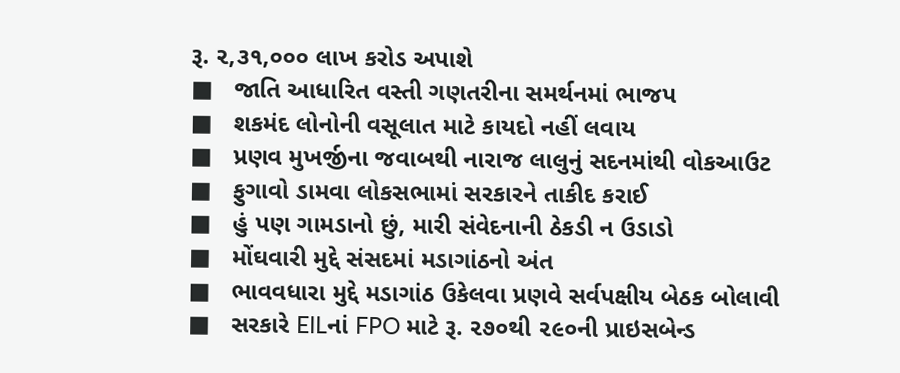રૂ. ૨,૩૧,૦૦૦ લાખ કરોડ અપાશે
■   જાતિ આધારિત વસ્તી ગણતરીના સમર્થનમાં ભાજપ
■   શકમંદ લોનોની વસૂલાત માટે કાયદો નહીં લવાય
■   પ્રણવ મુખર્જીના જવાબથી નારાજ લાલુનું સદનમાંથી વોકઆઉટ
■   ફુગાવો ડામવા લોકસભામાં સરકારને તાકીદ કરાઈ
■   હું પણ ગામડાનો છું, મારી સંવેદનાની ઠેકડી ન ઉડાડો
■   મોંઘવારી મુદ્દે સંસદમાં મડાગાંઠનો અંત
■   ભાવવધારા મુદ્દે મડાગાંઠ ઉકેલવા પ્રણવે સર્વપક્ષીય બેઠક બોલાવી
■   સરકારે EILનાં FPO માટે રૂ. ૨૭૦થી ૨૯૦ની પ્રાઇસબેન્ડ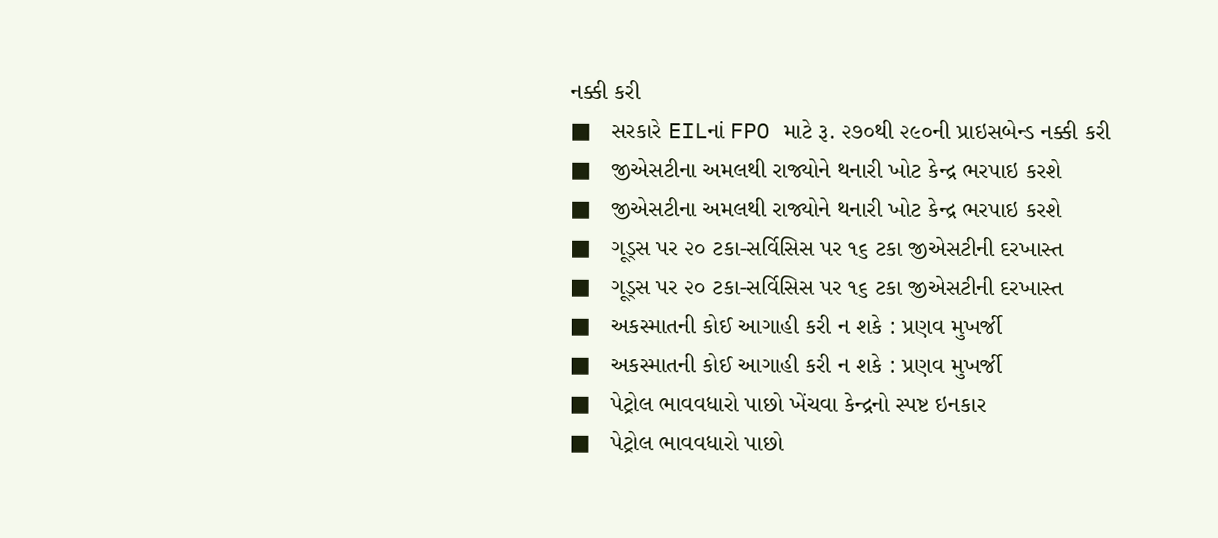નક્કી કરી
■   સરકારે EILનાં FPO માટે રૂ. ૨૭૦થી ૨૯૦ની પ્રાઇસબેન્ડ નક્કી કરી
■   જીએસટીના અમલથી રાજ્યોને થનારી ખોટ કેન્દ્ર ભરપાઇ કરશે
■   જીએસટીના અમલથી રાજ્યોને થનારી ખોટ કેન્દ્ર ભરપાઇ કરશે
■   ગૂડ્સ પર ૨૦ ટકા-સર્વિસિસ પર ૧૬ ટકા જીએસટીની દરખાસ્ત
■   ગૂડ્સ પર ૨૦ ટકા-સર્વિસિસ પર ૧૬ ટકા જીએસટીની દરખાસ્ત
■   અકસ્માતની કોઈ આગાહી કરી ન શકે : પ્રણવ મુખર્જી
■   અકસ્માતની કોઈ આગાહી કરી ન શકે : પ્રણવ મુખર્જી
■   પેટ્રોલ ભાવવધારો પાછો ખેંચવા કેન્દ્રનો સ્પષ્ટ ઇનકાર
■   પેટ્રોલ ભાવવધારો પાછો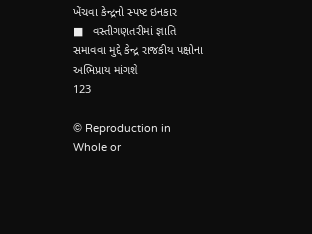ખેંચવા કેન્દ્રનો સ્પષ્ટ ઇનકાર
■   વસ્તીગણતરીમાં જ્ઞાતિ સમાવવા મુદ્દે કેન્દ્ર રાજકીય પક્ષોના અભિપ્રાય માંગશે
123

© Reproduction in Whole or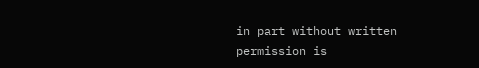in part without written permission is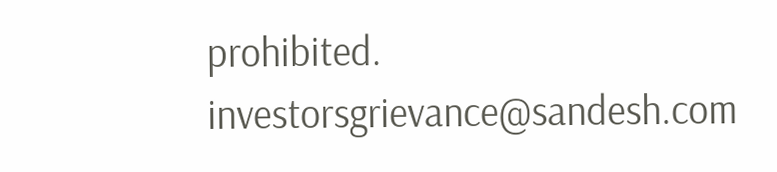prohibited.
investorsgrievance@sandesh.com